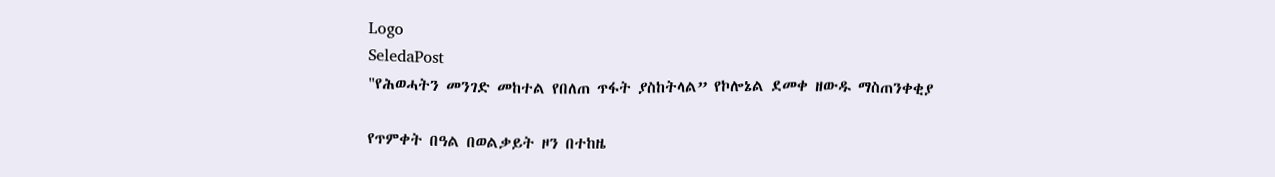Logo
SeledaPost
"የሕወሓትን መንገድ መከተል የበለጠ ጥፋት ያስከትላል” የኮሎኔል ደመቀ ዘውዱ ማስጠንቀቂያ

የጥምቀት በዓል በወልቃይት ዞን በተከዜ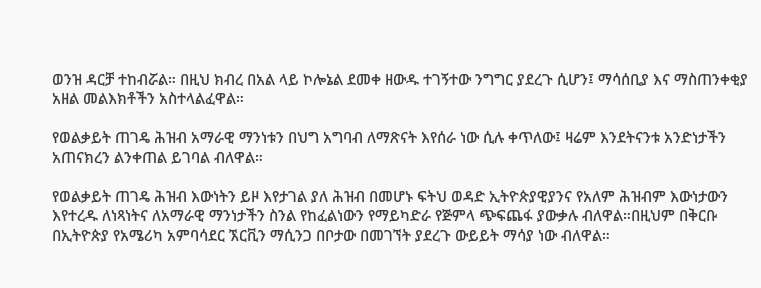ወንዝ ዳርቻ ተከብሯል። በዚህ ክብረ በአል ላይ ኮሎኔል ደመቀ ዘውዱ ተገኝተው ንግግር ያደረጉ ሲሆን፤ ማሳሰቢያ እና ማስጠንቀቂያ አዘል መልእክቶችን አስተላልፈዋል።

የወልቃይት ጠገዴ ሕዝብ አማራዊ ማንነቱን በህግ አግባብ ለማጽናት እየሰራ ነው ሲሉ ቀጥለው፤ ዛሬም እንደትናንቱ አንድነታችን አጠናክረን ልንቀጠል ይገባል ብለዋል።

የወልቃይት ጠገዴ ሕዝብ እውነትን ይዞ እየታገል ያለ ሕዝብ በመሆኑ ፍትህ ወዳድ ኢትዮጵያዊያንና የአለም ሕዝብም እውነታውን እየተረዱ ለነጻነትና ለአማራዊ ማንነታችን ስንል የከፈልነውን የማይካድራ የጅምላ ጭፍጨፋ ያውቃሉ ብለዋል።በዚህም በቅርቡ በኢትዮጵያ የአሜሪካ አምባሳደር ኧርቪን ማሲንጋ በቦታው በመገኘት ያደረጉ ውይይት ማሳያ ነው ብለዋል።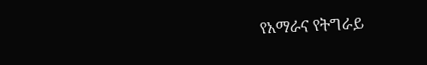የአማራና የትግራይ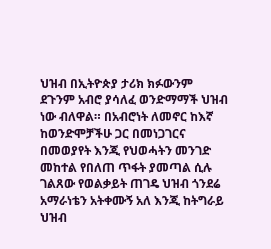ህዝብ በኢትዮጵያ ታሪክ ክፉውንም ደጉንም አብሮ ያሳለፈ ወንድማማች ህዝብ ነው ብለዋል። በአብሮነት ለመኖር ከእኛ ከወንድሞቻችሁ ጋር በመነጋገርና በመወያየት እንጂ የህወሓትን መንገድ መከተል የበለጠ ጥፋት ያመጣል ሲሉ ገልጸው የወልቃይት ጠገዴ ህዝብ ጎንደሬ አማራነቴን አትቀሙኝ አለ እንጂ ከትግራይ ህዝብ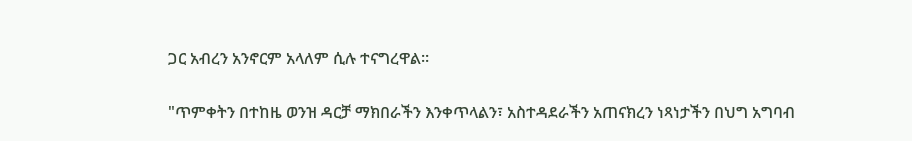ጋር አብረን አንኖርም አላለም ሲሉ ተናግረዋል።

"ጥምቀትን በተከዜ ወንዝ ዳርቻ ማክበራችን እንቀጥላልን፣ አስተዳደራችን አጠናክረን ነጻነታችን በህግ አግባብ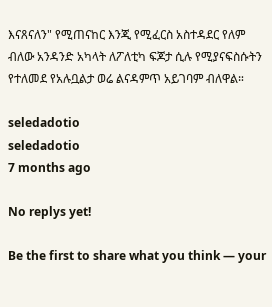እናጸናለን" የሚጠናከር እንጂ የሚፈርስ አስተዳደር የለም ብለው አንዳንድ አካላት ለፖለቲካ ፍጆታ ሲሉ የሚያናፍስሱትን የተለመደ የአሉቧልታ ወሬ ልናዳምጥ አይገባም ብለዋል።

seledadotio
seledadotio
7 months ago

No replys yet!

Be the first to share what you think — your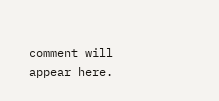comment will appear here.